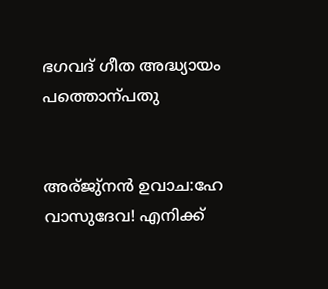ഭഗവദ്‌ ഗീത അദ്ധ്യായം പത്തൊന്പതു


അര്ജു്നന്‍ ഉവാച:ഹേ വാസുദേവ! എനിക്ക്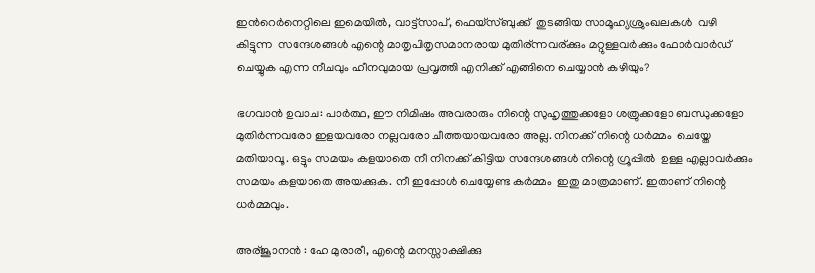ഇന്‍റെര്‍നെറ്റിലെ ഇമെയില്‍, വാട്ട്സാപ്, ഫെയ്സ്ബുക്ക്  തുടങ്ങിയ സാമൂഹ്യശ്രുംഖലകള്‍  വഴി  കിട്ടുന്ന  സന്ദേശങ്ങള്‍ ‍എന്റെ മാതൃപിതൃസമാനരായ മുതിര്ന്നവര്ക്കും മറ്റുള്ളവര്‍ക്കും ഫോര്‍വാര്‍ഡ് ചെയ്യുക എന്ന നീചവും ഹീനവുമായ പ്രവൃത്തി എനിക്ക് എങ്ങിനെ ചെയ്യാന്‍ കഴിയും?

ഭഗവാന്‍ ഉവാച: പാര്‍ത്ഥ, ഈ നിമിഷം അവരാരും നിന്റെ സുഹൃത്തുക്കളോ ശത്രുക്കളോ ബന്ധുക്കളോ മുതിര്‍ന്നവരോ ഇളയവരോ നല്ലവരോ ചീത്തയായവരോ അല്ല. നിനക്ക് നിന്റെ ധര്‍മ്മം  ചെയ്തേ മതിയാവൂ. ഒട്ടും സമയം കളയാതെ നീ നിനക്ക് കിട്ടിയ സന്ദേശങ്ങള്‍ നിന്റെ ഗ്രൂപ്പില്‍  ഉള്ള എല്ലാവര്‍ക്കും സമയം കളയാതെ അയക്കുക. നീ ഇപ്പോള്‍ ചെയ്യേണ്ട കര്‍മ്മം  ഇതു മാത്രമാണ്. ഇതാണ് നിന്റെ ധര്‍മ്മവും.

അര്ജൂാനന്‍ : ഹേ മുരാരീ, എന്റെ മനസ്സാക്ഷിക്കു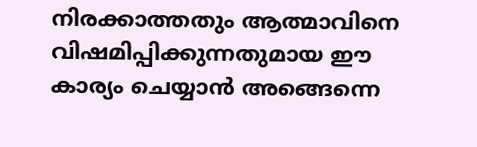നിരക്കാത്തതും ആത്മാവിനെ വിഷമിപ്പിക്കുന്നതുമായ ഈ കാര്യം ചെയ്യാന്‍ അങ്ങെന്നെ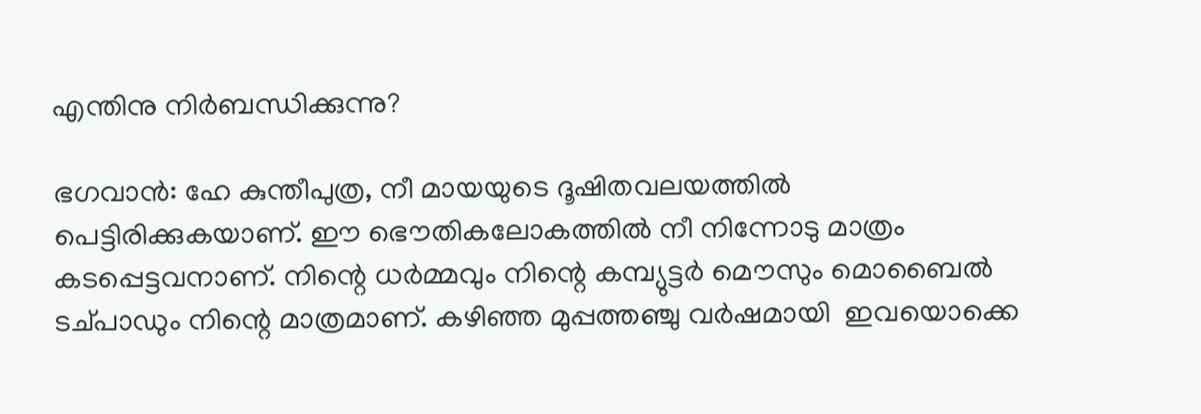എന്തിനു നിര്‍ബന്ധിക്കുന്നു?

ഭഗവാന്‍: ഹേ കുന്തീപുത്ര, നീ മായയുടെ ദൂഷിതവലയത്തില്‍ പെട്ടിരിക്കുകയാണ്. ഈ ഭൌതികലോകത്തില്‍ നീ നിന്നോടു മാത്രം കടപ്പെട്ടവനാണ്. നിന്റെ ധര്‍മ്മവും നിന്റെ കമ്പ്യുട്ടര്‍ മൌസും മൊബൈല്‍ ടച്പാഡും നിന്റെ മാത്രമാണ്. കഴിഞ്ഞ മുപ്പത്തഞ്ചു വര്‍ഷമായി  ഇവയൊക്കെ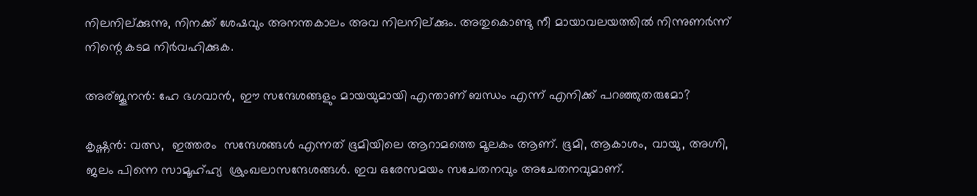നിലനില്ക്കുന്നു, നിനക്ക് ശേഷവും അനന്തകാലം അവ നിലനില്ക്കും. അതുകൊണ്ടു നീ മായാവലയത്തില്‍ നിന്നുണര്‍ന്ന് നിന്റെ കടമ നിര്‍വഹിക്കുക.

അര്ജൂനന്‍: ഹേ ഭഗവാന്‍, ഈ സന്ദേശങ്ങളും മായയുമായി എന്താണ് ബന്ധം എന്ന് എനിക്ക് പറഞ്ഞുതരുമോ?

കൃഷ്ണന്‍: വത്സ,  ഇത്തരം  സന്ദേശങ്ങള്‍ എന്നത് ഭൂമിയിലെ ആറാമത്തെ മൂലകം ആണ്. ഭൂമി, ആകാശം, വായു, അഗ്നി, ജലം പിന്നെ സാമൂഹ്ഹ്യ  ശ്രുംഖലാസന്ദേശങ്ങള്‍. ഇവ ഒരേസമയം സചേതനവും അചേതനവുമാണ്.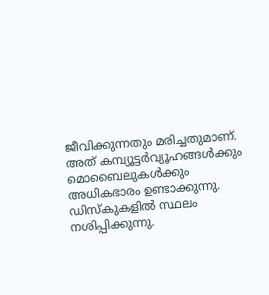ജീവിക്കുന്നതും മരിച്ചതുമാണ്. അത് കമ്പ്യൂട്ടര്‍വ്യൂഹങ്ങള്‍ക്കും മൊബൈലുകള്‍ക്കും അധികഭാരം ഉണ്ടാക്കുന്നു. ഡിസ്കുകളില്‍ സ്ഥലം നശിപ്പിക്കുന്നു.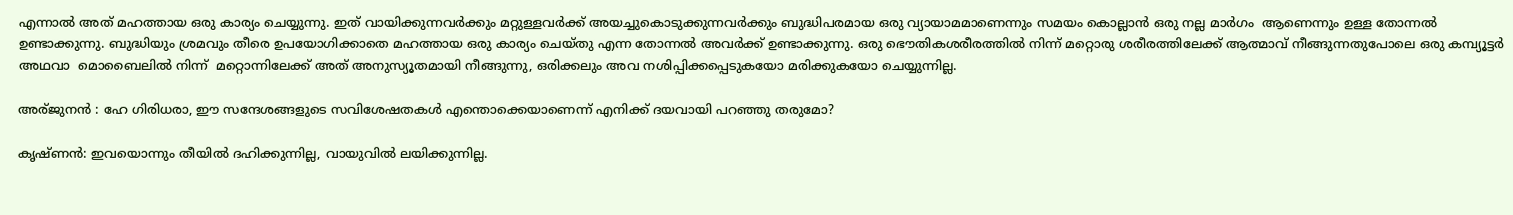എന്നാല്‍ അത് മഹത്തായ ഒരു കാര്യം ചെയ്യുന്നു. ഇത് വായിക്കുന്നവര്‍ക്കും മറ്റുള്ളവര്‍ക്ക് അയച്ചുകൊടുക്കുന്നവര്‍ക്കും ബുദ്ധിപരമായ ഒരു വ്യായാമമാണെന്നും സമയം കൊല്ലാന്‍ ഒരു നല്ല മാര്‍ഗം  ആണെന്നും ഉള്ള തോന്നല്‍ ഉണ്ടാക്കുന്നു. ബുദ്ധിയും ശ്രമവും തീരെ ഉപയോഗിക്കാതെ മഹത്തായ ഒരു കാര്യം ചെയ്തു എന്ന തോന്നല്‍ അവര്‍ക്ക് ഉണ്ടാക്കുന്നു. ഒരു ഭൌതികശരീരത്തില്‍ നിന്ന് മറ്റൊരു ശരീരത്തിലേക്ക് ആത്മാവ് നീങ്ങുന്നതുപോലെ ഒരു കമ്പ്യൂട്ടര്‍  അഥവാ  മൊബൈലില്‍ നിന്ന്  മറ്റൊന്നിലേക്ക് അത് അനുസ്യൂതമായി നീങ്ങുന്നു, ഒരിക്കലും അവ നശിപ്പിക്കപ്പെടുകയോ മരിക്കുകയോ ചെയ്യുന്നില്ല.

അര്ജുനന്‍ : ഹേ ഗിരിധരാ, ഈ സന്ദേശങ്ങളുടെ സവിശേഷതകള്‍ എന്തൊക്കെയാണെന്ന് എനിക്ക് ദയവായി പറഞ്ഞു തരുമോ?

കൃഷ്ണന്‍: ഇവയൊന്നും തീയില്‍ ദഹിക്കുന്നില്ല, വായുവില്‍ ലയിക്കുന്നില്ല.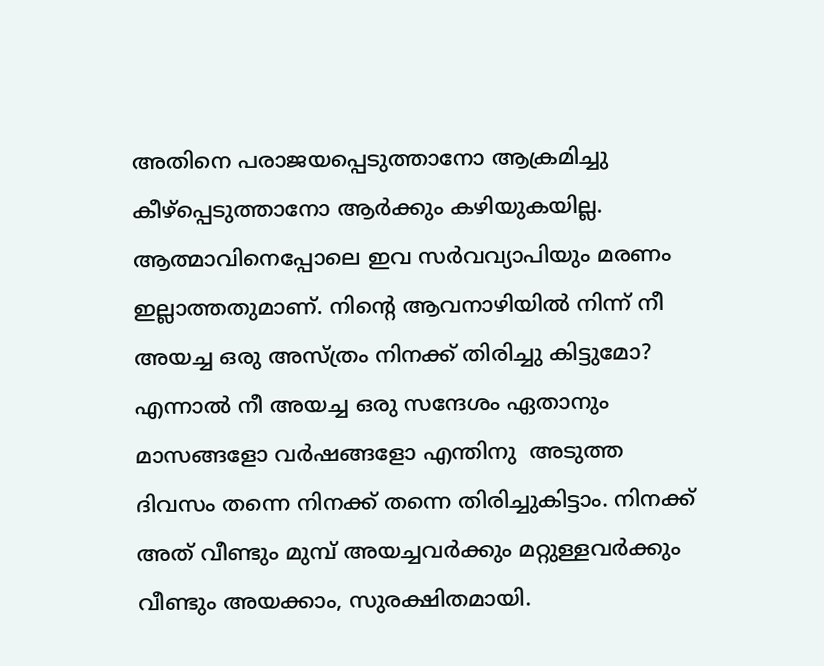അതിനെ പരാജയപ്പെടുത്താനോ ആക്രമിച്ചു കീഴ്പ്പെടുത്താനോ ആര്‍ക്കും കഴിയുകയില്ല. ആത്മാവിനെപ്പോലെ ഇവ സര്‍വവ്യാപിയും മരണം ഇല്ലാത്തതുമാണ്. നിന്റെ ആവനാഴിയില്‍ നിന്ന് നീ അയച്ച ഒരു അസ്ത്രം നിനക്ക് തിരിച്ചു കിട്ടുമോ? എന്നാല്‍ നീ അയച്ച ഒരു സന്ദേശം ഏതാനും മാസങ്ങളോ വര്‍ഷങ്ങളോ എന്തിനു  അടുത്ത ദിവസം തന്നെ നിനക്ക് തന്നെ തിരിച്ചുകിട്ടാം. നിനക്ക് അത് വീണ്ടും മുമ്പ് അയച്ചവര്‍ക്കും മറ്റുള്ളവര്‍ക്കും  വീണ്ടും അയക്കാം, സുരക്ഷിതമായി.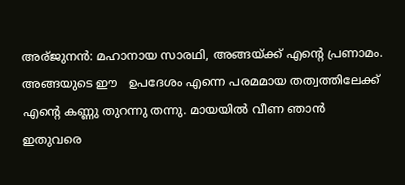അര്ജുനന്‍: മഹാനായ സാരഥി, അങ്ങയ്ക്ക് എന്റെ പ്രണാമം. അങ്ങയുടെ ഈ   ഉപദേശം എന്നെ പരമമായ തത്വത്തിലേക്ക് എന്റെ കണ്ണു തുറന്നു തന്നു. മായയില്‍ വീണ ഞാന്‍ ഇതുവരെ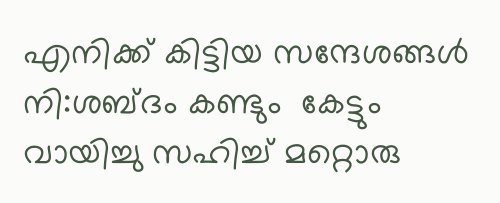എനിക്ക് കിട്ടിയ സന്ദേശങ്ങള്‍ നി:ശബ്ദം കണ്ടും  കേട്ടും വായിച്ചു സഹിച്ച് മറ്റൊരു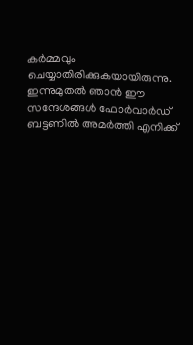കര്‍മ്മവും ചെയ്യാതിരിക്കുകയായിരുന്നു. ഇന്നുമുതല്‍ ഞാന്‍ ഈ  സന്ദേശങ്ങള്‍ ഫോര്‍വാര്‍ഡ് ബട്ടണില്‍ അമര്‍ത്തി എനിക്ക്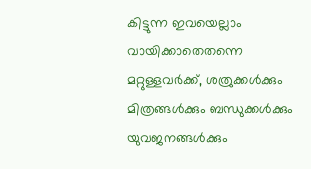കിട്ടുന്ന ഇവയെല്ലാം വായിക്കാതെതന്നെ മറ്റുള്ളവര്‍ക്ക്, ശത്രുക്കൾക്കും മിത്രങ്ങൾക്കും ബന്ധുക്കൾക്കും യുവജനങ്ങൾക്കും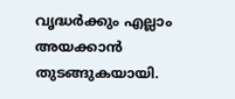വൃദ്ധര്‍ക്കും എല്ലാം അയക്കാന്‍ തുടങ്ങുകയായി.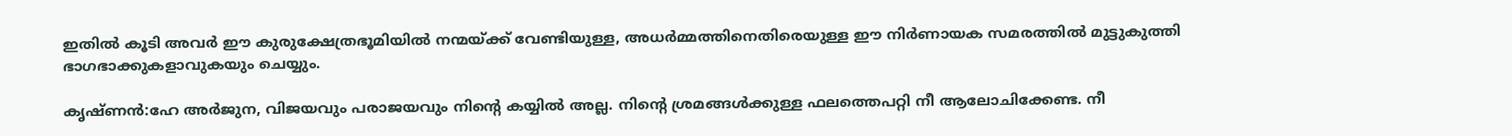ഇതില്‍ കൂടി അവര്‍ ഈ കുരുക്ഷേത്രഭൂമിയില്‍ നന്മയ്ക്ക് വേണ്ടിയുള്ള, അധര്‍മ്മത്തിനെതിരെയുള്ള ഈ നിര്‍ണായക സമരത്തില്‍ മുട്ടുകുത്തി ഭാഗഭാക്കുകളാവുകയും ചെയ്യും.

കൃഷ്ണന്‍:ഹേ അര്‍ജുന, വിജയവും പരാജയവും നിന്റെ കയ്യില്‍ അല്ല. നിന്റെ ശ്രമങ്ങൾക്കുള്ള ഫലത്തെപറ്റി നീ ആലോചിക്കേണ്ട. നീ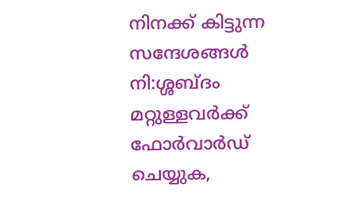നിനക്ക് കിട്ടുന്ന സന്ദേശങ്ങള്‍ നി:ശ്ശബ്ദം മറ്റുള്ളവര്‍ക്ക് ഫോര്‍വാര്‍ഡ് ചെയ്യുക,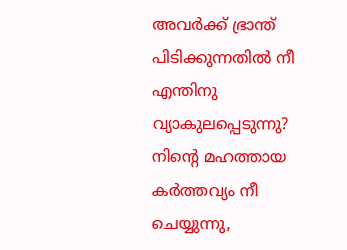അവര്‍ക്ക് ഭ്രാന്ത് പിടിക്കുന്നതില്‍ നീ എന്തിനു വ്യാകുലപ്പെടുന്നു? നിന്റെ മഹത്തായ കര്‍ത്തവ്യം നീ ചെയ്യുന്നു,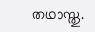തഥാസ്തു.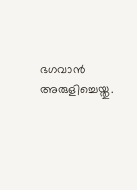ഭഗവാന്‍ അരുളിച്ചെയ്തു.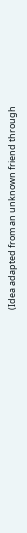(Idea adapted from an unknown friend through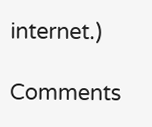internet.)

Comments